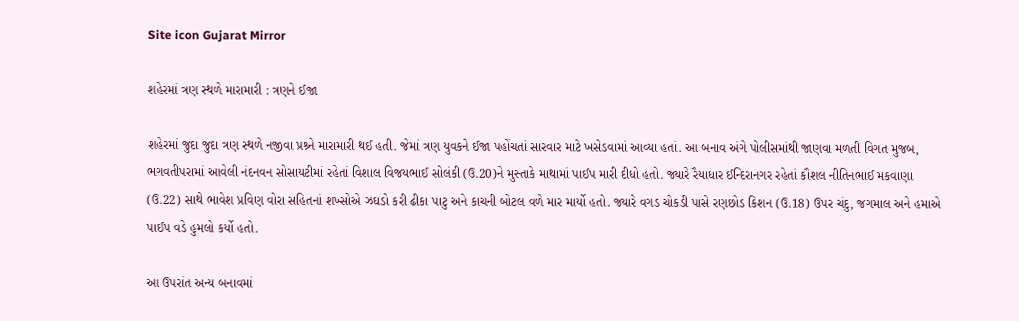Site icon Gujarat Mirror

શહેરમાં ત્રણ સ્થળે મારામારી : ત્રણને ઈજા

શહેરમાં જુદા જુદા ત્રણ સ્થળે નજીવા પ્રશ્ર્ને મારામારી થઈ હતી. જેમાં ત્રણ યુવકને ઈજા પહોંચતાં સારવાર માટે ખસેડવામાં આવ્યા હતાં. આ બનાવ અંગે પોલીસમાંથી જાણવા મળતી વિગત મુજબ, ભગવતીપરામાં આવેલી નંદનવન સોસાયટીમાં રહેતાં વિશાલ વિજયભાઈ સોલંકી (ઉ.20)ને મુસ્તાકે માથામાં પાઈપ મારી દીધો હતો. જ્યારે રૈયાધાર ઈન્દિરાનગર રહેતાં કૌશલ નીતિનભાઈ મકવાણા (ઉ.22) સાથે ભાવેશ પ્રવિણ વોરા સહિતનાં શખ્સોએ ઝઘડો કરી ઢીકા પાટુ અને કાચની બોટલ વળે માર માર્યો હતો. જ્યારે વગડ ચોકડી પાસે રણછોડ કિશન (ઉ.18) ઉપર ચંદુ, જગમાલ અને હમાએ પાઈપ વડે હુમલો કર્યો હતો.

આ ઉપરાંત અન્ય બનાવમાં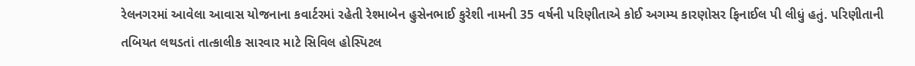રેલનગરમાં આવેલા આવાસ યોજનાના કવાર્ટરમાં રહેતી રેશ્માબેન હુસેનભાઈ કુરેશી નામની 35 વર્ષની પરિણીતાએ કોઈ અગમ્ય કારણોસર ફિનાઈલ પી લીધું હતું. પરિણીતાની તબિયત લથડતાં તાત્કાલીક સારવાર માટે સિવિલ હોસ્પિટલ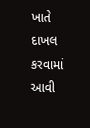ખાતે દાખલ કરવામાં આવી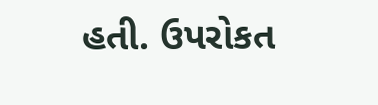હતી. ઉપરોકત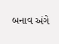બનાવ અંગે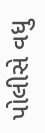પોલીસે વધુ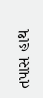તપાસ હાથ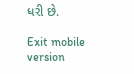ધરી છે.

Exit mobile version